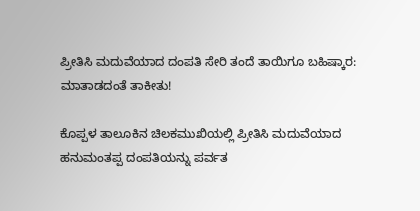ಪ್ರೀತಿಸಿ ಮದುವೆಯಾದ ದಂಪತಿ ಸೇರಿ ತಂದೆ ತಾಯಿಗೂ ಬಹಿಷ್ಕಾರ: ಮಾತಾಡದಂತೆ ತಾಕೀತು!

ಕೊಪ್ಪಳ ತಾಲೂಕಿನ ಚಿಲಕಮುಖಿಯಲ್ಲಿ ಪ್ರೀತಿಸಿ ಮದುವೆಯಾದ ಹನುಮಂತಪ್ಪ ದಂಪತಿಯನ್ನು ಪರ್ವತ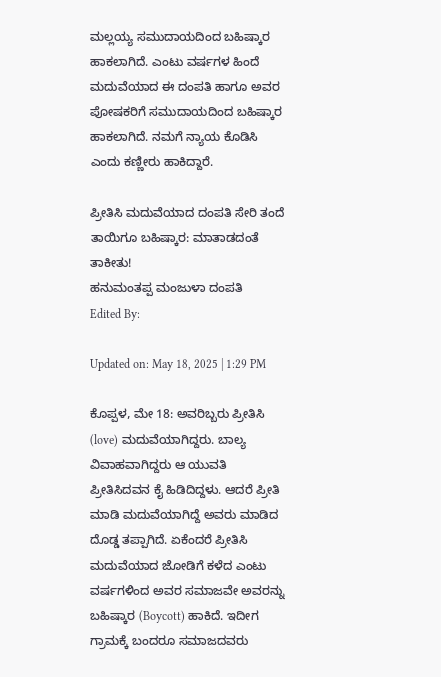ಮಲ್ಲಯ್ಯ ಸಮುದಾಯದಿಂದ ಬಹಿಷ್ಕಾರ ಹಾಕಲಾಗಿದೆ. ಎಂಟು ವರ್ಷಗಳ ಹಿಂದೆ ಮದುವೆಯಾದ ಈ ದಂಪತಿ ಹಾಗೂ ಅವರ ಪೋಷಕರಿಗೆ ಸಮುದಾಯದಿಂದ ಬಹಿಷ್ಕಾರ ಹಾಕಲಾಗಿದೆ. ನಮಗೆ ನ್ಯಾಯ ಕೊಡಿಸಿ ಎಂದು ಕಣ್ಣೀರು ಹಾಕಿದ್ದಾರೆ.

ಪ್ರೀತಿಸಿ ಮದುವೆಯಾದ ದಂಪತಿ ಸೇರಿ ತಂದೆ ತಾಯಿಗೂ ಬಹಿಷ್ಕಾರ: ಮಾತಾಡದಂತೆ ತಾಕೀತು!
ಹನುಮಂತಪ್ಪ ಮಂಜುಳಾ ದಂಪತಿ
Edited By:

Updated on: May 18, 2025 | 1:29 PM

ಕೊಪ್ಪಳ, ಮೇ 18: ಅವರಿಬ್ಬರು ಪ್ರೀತಿಸಿ (love) ಮದುವೆಯಾಗಿದ್ದರು. ಬಾಲ್ಯ ವಿವಾಹವಾಗಿದ್ದರು ಆ ಯುವತಿ ಪ್ರೀತಿಸಿದವನ ಕೈ ಹಿಡಿದಿದ್ದಳು. ಆದರೆ ಪ್ರೀತಿ ಮಾಡಿ ಮದುವೆಯಾಗಿದ್ದೆ ಅವರು ಮಾಡಿದ ದೊಡ್ಡ ತಪ್ಪಾಗಿದೆ. ಏಕೆಂದರೆ ಪ್ರೀತಿಸಿ ಮದುವೆಯಾದ ಜೋಡಿಗೆ ಕಳೆದ ಎಂಟು ವರ್ಷಗಳಿಂದ ಅವರ ಸಮಾಜವೇ ಅವರನ್ನು ಬಹಿಷ್ಕಾರ (Boycott) ಹಾಕಿದೆ. ಇದೀಗ ಗ್ರಾಮಕ್ಕೆ ಬಂದರೂ ಸಮಾಜದವರು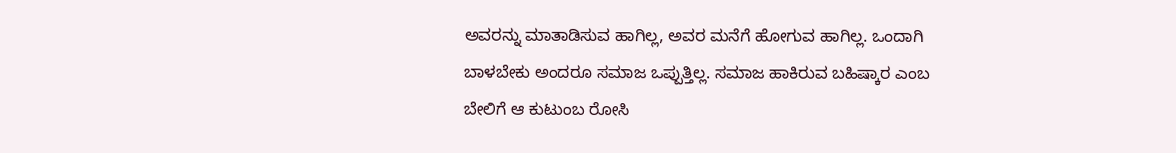ಅವರನ್ನು ಮಾತಾಡಿಸುವ ಹಾಗಿಲ್ಲ, ಅವರ ಮನೆಗೆ ಹೋಗುವ ಹಾಗಿಲ್ಲ. ಒಂದಾಗಿ ಬಾಳಬೇಕು ಅಂದರೂ ಸಮಾಜ ಒಪ್ಪುತ್ತಿಲ್ಲ. ಸಮಾಜ ಹಾಕಿರುವ ಬಹಿಷ್ಕಾರ ಎಂಬ ಬೇಲಿಗೆ ಆ ಕುಟುಂಬ ರೋಸಿ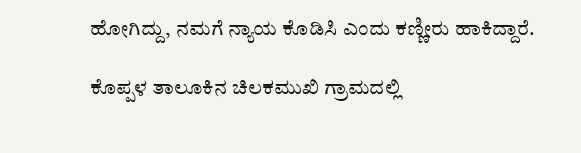ಹೋಗಿದ್ದು, ನಮಗೆ ನ್ಯಾಯ ಕೊಡಿಸಿ ಎಂದು ಕಣ್ಣೀರು ಹಾಕಿದ್ದಾರೆ.

ಕೊಪ್ಪಳ ತಾಲೂಕಿನ ಚಿಲಕಮುಖಿ ಗ್ರಾಮದಲ್ಲಿ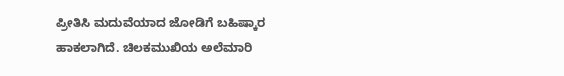ಪ್ರೀತಿಸಿ ಮದುವೆಯಾದ ಜೋಡಿಗೆ ಬಹಿಷ್ಕಾರ ಹಾಕಲಾಗಿದೆ. ಚಿಲಕಮುಖಿಯ ಅಲೆಮಾರಿ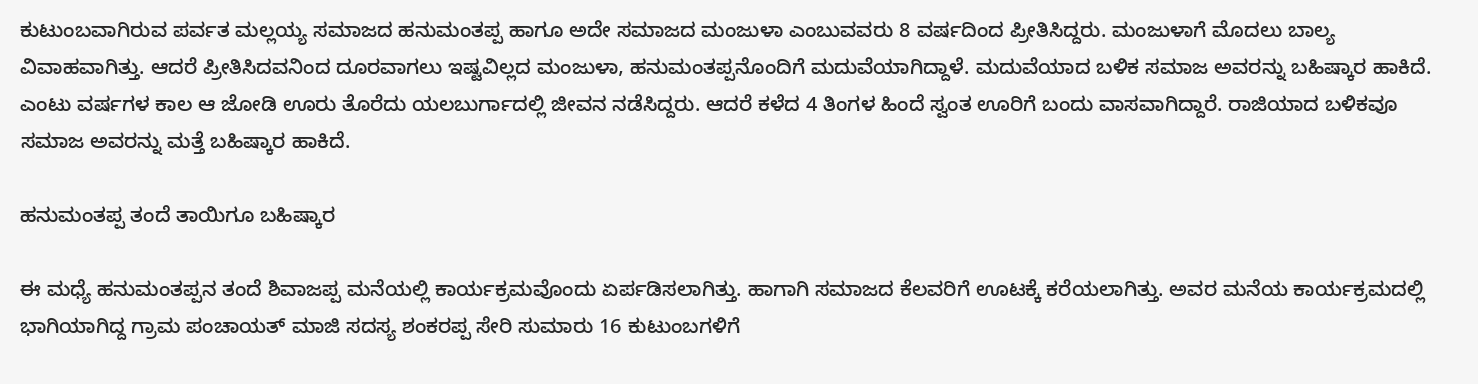ಕುಟುಂಬವಾಗಿರುವ ಪರ್ವತ ಮಲ್ಲಯ್ಯ ಸಮಾಜದ ಹನುಮಂತಪ್ಪ ಹಾಗೂ ಅದೇ ಸಮಾಜದ ಮಂಜುಳಾ ಎಂಬುವವರು 8 ವರ್ಷದಿಂದ ಪ್ರೀತಿಸಿದ್ದರು. ಮಂಜುಳಾಗೆ ಮೊದಲು ಬಾಲ್ಯ ವಿವಾಹವಾಗಿತ್ತು. ಆದರೆ ಪ್ರೀತಿಸಿದವನಿಂದ ದೂರವಾಗಲು ಇಷ್ಟವಿಲ್ಲದ ಮಂಜುಳಾ, ಹನುಮಂತಪ್ಪನೊಂದಿಗೆ ಮದುವೆಯಾಗಿದ್ದಾಳೆ. ಮದುವೆಯಾದ ಬಳಿಕ ಸಮಾಜ ಅವರನ್ನು ಬಹಿಷ್ಕಾರ ಹಾಕಿದೆ. ಎಂಟು ವರ್ಷಗಳ ಕಾಲ ಆ ಜೋಡಿ ಊರು ತೊರೆದು ಯಲಬುರ್ಗಾದಲ್ಲಿ ಜೀವನ ನಡೆಸಿದ್ದರು. ಆದರೆ ಕಳೆದ 4 ತಿಂಗಳ ಹಿಂದೆ ಸ್ವಂತ ಊರಿಗೆ ಬಂದು ವಾಸವಾಗಿದ್ದಾರೆ. ರಾಜಿಯಾದ ಬಳಿಕವೂ ಸಮಾಜ ಅವರನ್ನು ಮತ್ತೆ ಬಹಿಷ್ಕಾರ ಹಾಕಿದೆ.

ಹನುಮಂತಪ್ಪ ತಂದೆ ತಾಯಿಗೂ ಬಹಿಷ್ಕಾರ

ಈ ಮಧ್ಯೆ ಹನುಮಂತಪ್ಪನ ತಂದೆ ಶಿವಾಜಪ್ಪ ಮನೆಯಲ್ಲಿ ಕಾರ್ಯಕ್ರಮವೊಂದು ಏರ್ಪಡಿಸಲಾಗಿತ್ತು. ಹಾಗಾಗಿ ಸಮಾಜದ ಕೆಲವರಿಗೆ ಊಟಕ್ಕೆ ಕರೆಯಲಾಗಿತ್ತು. ಅವರ ಮನೆಯ ಕಾರ್ಯಕ್ರಮದಲ್ಲಿ ಭಾಗಿಯಾಗಿದ್ದ ಗ್ರಾಮ ಪಂಚಾಯತ್ ಮಾಜಿ ಸದಸ್ಯ ಶಂಕರಪ್ಪ ಸೇರಿ ಸುಮಾರು 16 ಕುಟುಂಬಗಳಿಗೆ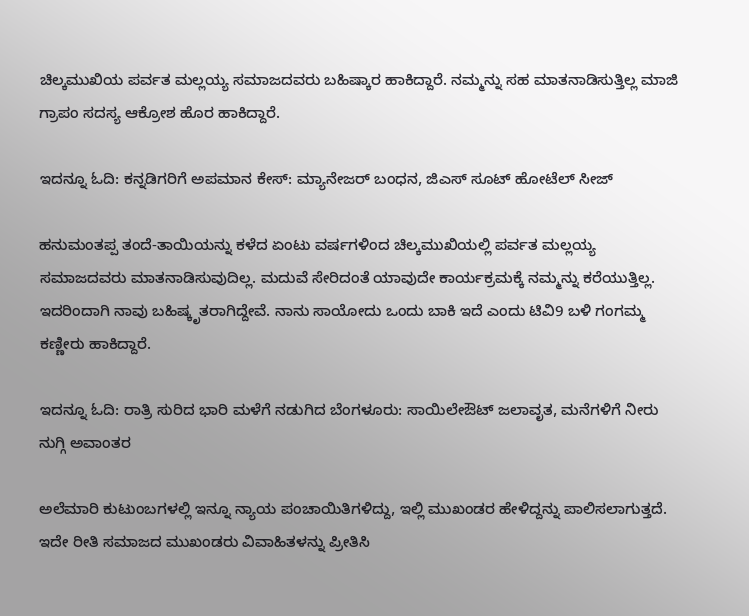ಚಿಲ್ಕಮುಖಿಯ ಪರ್ವತ ಮಲ್ಲಯ್ಯ ಸಮಾಜದವರು ಬಹಿಷ್ಕಾರ ಹಾಕಿದ್ದಾರೆ. ನಮ್ಮನ್ನು ಸಹ ಮಾತನಾಡಿಸುತ್ತಿಲ್ಲ ಮಾಜಿ ಗ್ರಾಪಂ ಸದಸ್ಯ ಆಕ್ರೋಶ ಹೊರ ಹಾಕಿದ್ದಾರೆ.

ಇದನ್ನೂ ಓದಿ: ಕನ್ನಡಿಗರಿಗೆ ಅಪಮಾನ ಕೇಸ್: ಮ್ಯಾನೇಜರ್ ಬಂಧನ, ಜಿಎಸ್ ಸೂಟ್ ಹೋಟೆಲ್ ಸೀಜ್

ಹನುಮಂತಪ್ಪ ತಂದೆ-ತಾಯಿಯನ್ನು ಕಳೆದ ಏಂಟು ವರ್ಷಗಳಿಂದ ಚಿಲ್ಕಮುಖಿಯಲ್ಲಿ ಪರ್ವತ ಮಲ್ಲಯ್ಯ ಸಮಾಜದವರು ಮಾತನಾಡಿಸುವುದಿಲ್ಲ. ಮದುವೆ ಸೇರಿದಂತೆ ಯಾವುದೇ ಕಾರ್ಯಕ್ರಮಕ್ಕೆ ನಮ್ಮನ್ನು ಕರೆಯುತ್ತಿಲ್ಲ. ಇದರಿಂದಾಗಿ ನಾವು ಬಹಿಷ್ಕೃತರಾಗಿದ್ದೇವೆ. ನಾನು ಸಾಯೋದು ಒಂದು ಬಾಕಿ ಇದೆ ಎಂದು ಟಿವಿ9 ಬಳಿ ಗಂಗಮ್ಮ ಕಣ್ಣೀರು ಹಾಕಿದ್ದಾರೆ.

ಇದನ್ನೂ ಓದಿ: ರಾತ್ರಿ ಸುರಿದ ಭಾರಿ ಮಳೆಗೆ ನಡುಗಿದ ಬೆಂಗಳೂರು: ಸಾಯಿಲೇಔಟ್ ಜಲಾವೃತ, ಮನೆಗಳಿಗೆ ನೀರು ನುಗ್ಗಿ ಅವಾಂತರ

ಅಲೆಮಾರಿ ಕುಟುಂಬಗಳಲ್ಲಿ ಇನ್ನೂ ನ್ಯಾಯ ಪಂಚಾಯಿತಿಗಳಿದ್ದು, ಇಲ್ಲಿ ಮುಖಂಡರ ಹೇಳಿದ್ದನ್ನು ಪಾಲಿಸಲಾಗುತ್ತದೆ. ಇದೇ ರೀತಿ ಸಮಾಜದ ಮುಖಂಡರು ವಿವಾಹಿತಳನ್ನು ಪ್ರೀತಿಸಿ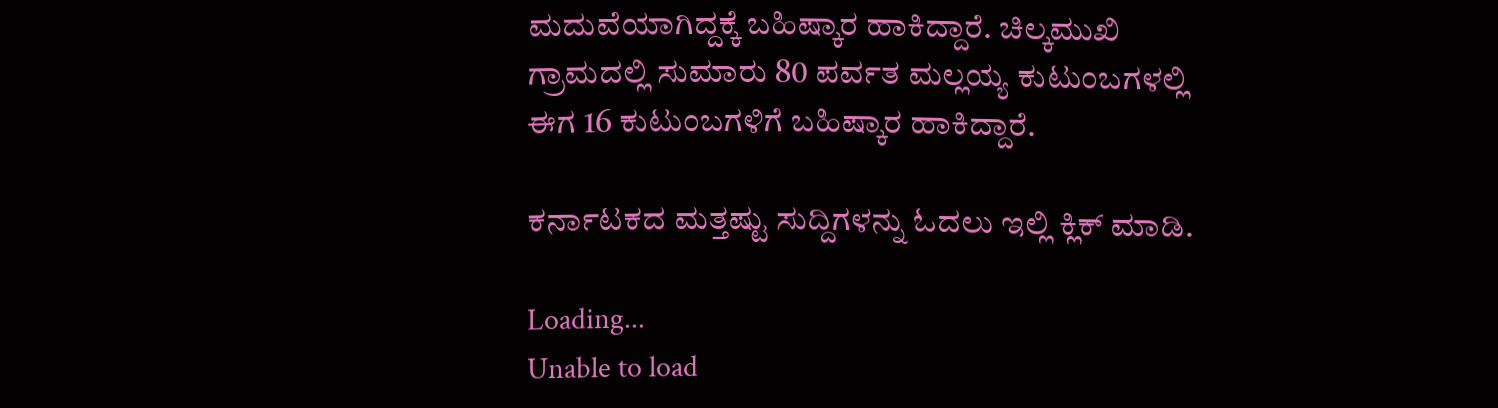ಮದುವೆಯಾಗಿದ್ದಕ್ಕೆ ಬಹಿಷ್ಕಾರ ಹಾಕಿದ್ದಾರೆ. ಚಿಲ್ಕಮುಖಿ ಗ್ರಾಮದಲ್ಲಿ ಸುಮಾರು 80 ಪರ್ವತ ಮಲ್ಲಯ್ಯ ಕುಟುಂಬಗಳಲ್ಲಿ ಈಗ 16 ಕುಟುಂಬಗಳಿಗೆ ಬಹಿಷ್ಕಾರ ಹಾಕಿದ್ದಾರೆ.

ಕರ್ನಾಟಕದ ಮತ್ತಷ್ಟು ಸುದ್ದಿಗಳನ್ನು ಓದಲು ಇಲ್ಲಿ ಕ್ಲಿಕ್ ಮಾಡಿ.

Loading...
Unable to load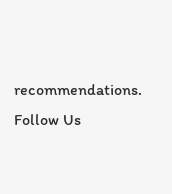recommendations.
Follow Us